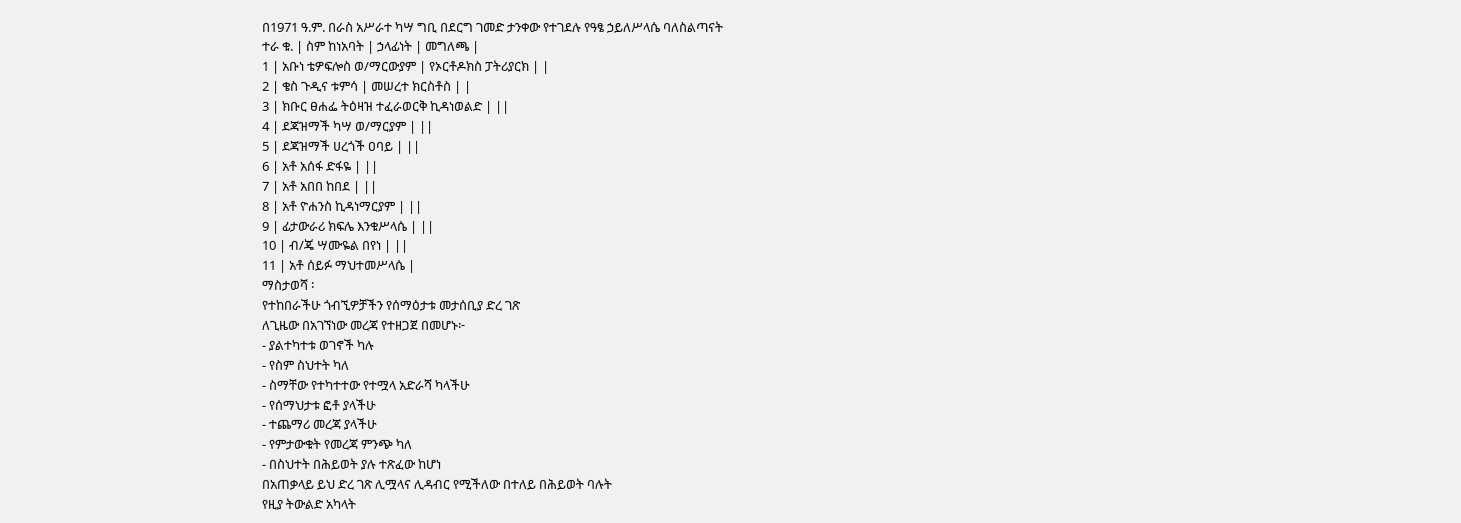በ1971 ዓ.ም. በራስ አሥራተ ካሣ ግቢ በደርግ ገመድ ታንቀው የተገደሉ የዓፄ ኃይለሥላሴ ባለስልጣናት
ተራ ቁ. | ስም ከነአባት | ኃላፊነት | መግለጫ |
1 | አቡነ ቴዎፍሎስ ወ/ማርውያም | የኦርቶዶክስ ፓትሪያርክ | |
2 | ቄስ ጉዲና ቱምሳ | መሠረተ ክርስቶስ | |
3 | ክቡር ፀሐፌ ትዕዛዝ ተፈራወርቅ ኪዳነወልድ | ||
4 | ደጃዝማች ካሣ ወ/ማርያም | ||
5 | ደጃዝማች ሀረጎች ዐባይ | ||
6 | አቶ አሰፋ ድፋዬ | ||
7 | አቶ አበበ ከበደ | ||
8 | አቶ ዮሐንስ ኪዳነማርያም | ||
9 | ፊታውራሪ ክፍሌ እንቁሥላሴ | ||
10 | ብ/ጄ ሣሙዬል በየነ | ||
11 | አቶ ሰይፉ ማህተመሥላሴ |
ማስታወሻ ፡
የተከበራችሁ ጎብኚዎቻችን የሰማዕታቱ መታሰቢያ ድረ ገጽ
ለጊዜው በአገኘነው መረጃ የተዘጋጀ በመሆኑ፦
- ያልተካተቱ ወገኖች ካሉ
- የስም ስህተት ካለ
- ስማቸው የተካተተው የተሟላ አድራሻ ካላችሁ
- የሰማህታቱ ፎቶ ያላችሁ
- ተጨማሪ መረጃ ያላችሁ
- የምታውቁት የመረጃ ምንጭ ካለ
- በስህተት በሕይወት ያሉ ተጽፈው ከሆነ
በአጠቃላይ ይህ ድረ ገጽ ሊሟላና ሊዳብር የሚችለው በተለይ በሕይወት ባሉት
የዚያ ትውልድ አካላት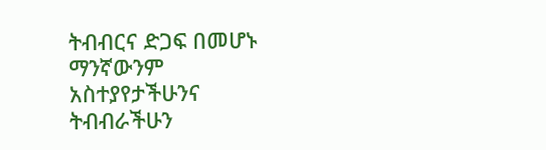ትብብርና ድጋፍ በመሆኑ ማንኛውንም አስተያየታችሁንና
ትብብራችሁን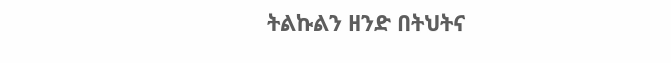ትልኩልን ዘንድ በትህትና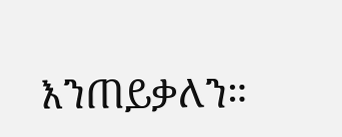እንጠይቃለን።